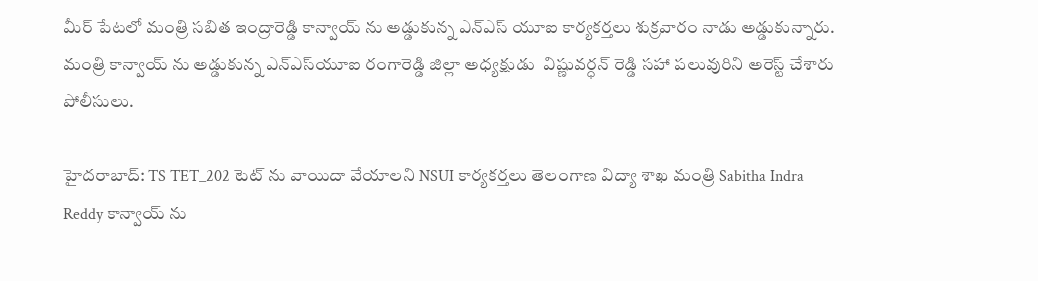మీర్ పేటలో మంత్రి సబిత ఇంద్రారెడ్డి కాన్వాయ్ ను అడ్డుకున్న ఎన్ఎస్ యూఐ కార్యకర్తలు శుక్రవారం నాడు అడ్డుకున్నారు. మంత్రి కాన్వాయ్ ను అడ్డుకున్న ఎన్ఎస్‌యూఐ రంగారెడ్డి జిల్లా అధ్యక్షుడు  విష్ణువర్ధన్ రెడ్డి సహా పలువురిని అరెస్ట్ చేశారు పోలీసులు.

హైదరాబాద్: TS TET_202 టెట్ ను వాయిదా వేయాలని NSUI కార్యకర్తలు తెలంగాణ విద్యా శాఖ మంత్రి Sabitha Indra Reddy కాన్వాయ్ ను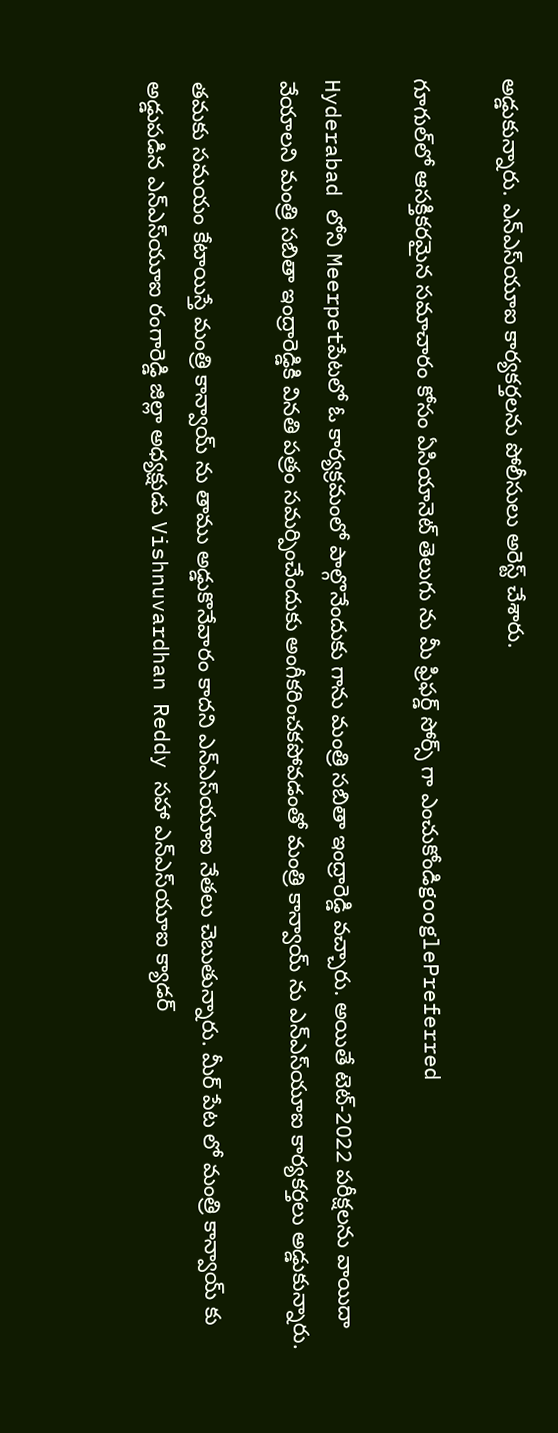అడ్డుకున్నారు. ఎన్ఎస్‌యూఐ కార్యకర్తలను పోలీసులు అరెస్ట్ చేశారు.

గూగుల్‌లో ఆసక్తికరమైన సమాచారం కోసం ఏసియానెట్ తెలుగు ను మీ ఫ్రిఫర్డ్ సోర్స్ గా ఎంచుకోండిgooglePreferred

Hyderabad లోని Meerpetపేటలో ఓ కార్యక్రమంలో పాల్గొనేందుకు గాను మంత్రి సబితా ఇంద్రారెడ్డి వచ్చారు. అయితే టెట్-2022 పరీక్షలను వాయిదా వేయాలని మంత్రి సబితా ఇంద్రారెడ్డికి వినతి పత్రం సమర్పించేందుకు అంగీకరించకపోవడంతో మంత్రి కాన్వాయ్ ను ఎన్ఎస్‌యూఐ కార్యకర్తలు అడ్డుకున్నారు.

తమకు సమయం కేటాయిస్తే మంత్రి కాన్వాయ్ ను తాము అడ్డుకొనేవారం కాదని ఎన్ఎస్‌యూఐ నేతలు చెబుతున్నారు. మీర్ పేట లో మంత్రి కాన్వాయ్ కు అడ్డుపడిన ఎన్ఎస్‌యూఐ రంగారెడ్డి జిల్లా అధ్యక్షుడు Vishnuvardhan Reddy సహా ఎన్ఎస్‌యూఐ క్యాడర్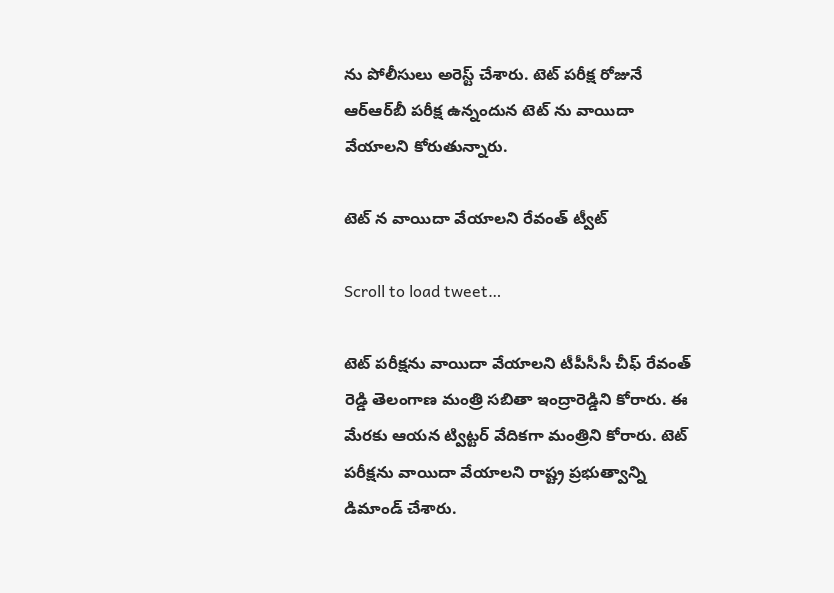ను పోలీసులు అరెస్ట్ చేశారు. టెట్ పరీక్ష రోజునే ఆర్ఆర్‌బీ పరీక్ష ఉన్నందున టెట్ ను వాయిదా వేయాలని కోరుతున్నారు.

టెట్ న వాయిదా వేయాలని రేవంత్ ట్వీట్

Scroll to load tweet…

టెట్ పరీక్షను వాయిదా వేయాలని టీపీసీసీ చీఫ్ రేవంత్ రెడ్డి తెలంగాణ మంత్రి సబితా ఇంద్రారెడ్డిని కోరారు. ఈ మేరకు ఆయన ట్విట్టర్ వేదికగా మంత్రిని కోరారు. టెట్ పరీక్షను వాయిదా వేయాలని రాష్ట్ర ప్రభుత్వాన్ని డిమాండ్ చేశారు.